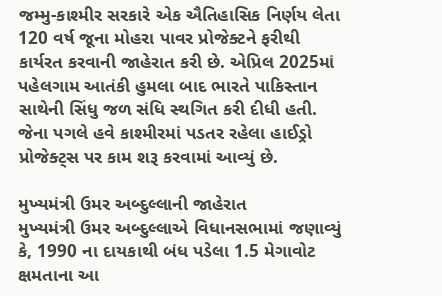જમ્મુ-કાશ્મીર સરકારે એક ઐતિહાસિક નિર્ણય લેતા 120 વર્ષ જૂના મોહરા પાવર પ્રોજેક્ટને ફરીથી કાર્યરત કરવાની જાહેરાત કરી છે. એપ્રિલ 2025માં પહેલગામ આતંકી હુમલા બાદ ભારતે પાકિસ્તાન સાથેની સિંધુ જળ સંધિ સ્થગિત કરી દીધી હતી. જેના પગલે હવે કાશ્મીરમાં પડતર રહેલા હાઈડ્રો પ્રોજેક્ટ્સ પર કામ શરૂ કરવામાં આવ્યું છે.

મુખ્યમંત્રી ઉમર અબ્દુલ્લાની જાહેરાત
મુખ્યમંત્રી ઉમર અબ્દુલ્લાએ વિધાનસભામાં જણાવ્યું કે, 1990 ના દાયકાથી બંધ પડેલા 1.5 મેગાવોટ ક્ષમતાના આ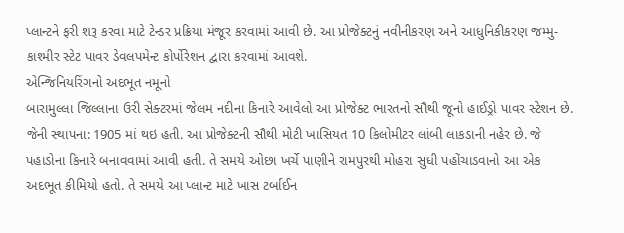પ્લાન્ટને ફરી શરૂ કરવા માટે ટેન્ડર પ્રક્રિયા મંજૂર કરવામાં આવી છે. આ પ્રોજેક્ટનું નવીનીકરણ અને આધુનિકીકરણ જમ્મુ-કાશ્મીર સ્ટેટ પાવર ડેવલપમેન્ટ કોર્પોરેશન દ્વારા કરવામાં આવશે.
એન્જિનિયરિંગનો અદભૂત નમૂનો
બારામુલ્લા જિલ્લાના ઉરી સેક્ટરમાં જેલમ નદીના કિનારે આવેલો આ પ્રોજેક્ટ ભારતનો સૌથી જૂનો હાઈડ્રો પાવર સ્ટેશન છે. જેની સ્થાપના: 1905 માં થઇ હતી. આ પ્રોજેક્ટની સૌથી મોટી ખાસિયત 10 કિલોમીટર લાંબી લાકડાની નહેર છે. જે પહાડોના કિનારે બનાવવામાં આવી હતી. તે સમયે ઓછા ખર્ચે પાણીને રામપુરથી મોહરા સુધી પહોંચાડવાનો આ એક અદભૂત કીમિયો હતો. તે સમયે આ પ્લાન્ટ માટે ખાસ ટર્બાઈન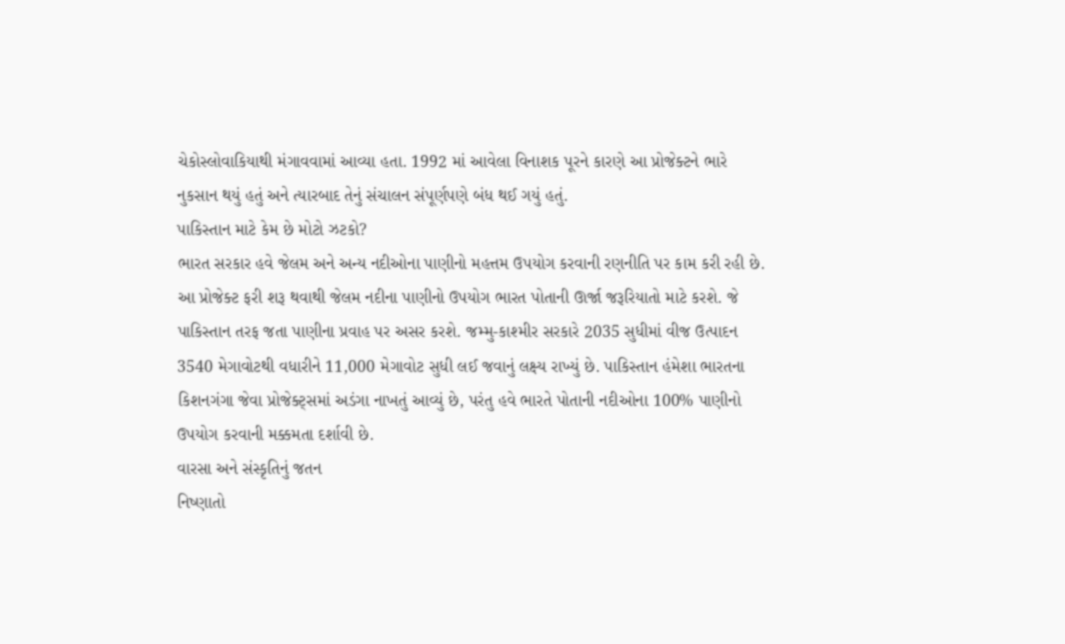ચેકોસ્લોવાકિયાથી મંગાવવામાં આવ્યા હતા. 1992 માં આવેલા વિનાશક પૂરને કારણે આ પ્રોજેક્ટને ભારે નુકસાન થયું હતું અને ત્યારબાદ તેનું સંચાલન સંપૂર્ણપણે બંધ થઈ ગયું હતું.
પાકિસ્તાન માટે કેમ છે મોટો ઝટકો?
ભારત સરકાર હવે જેલમ અને અન્ય નદીઓના પાણીનો મહત્તમ ઉપયોગ કરવાની રણનીતિ પર કામ કરી રહી છે. આ પ્રોજેક્ટ ફરી શરૂ થવાથી જેલમ નદીના પાણીનો ઉપયોગ ભારત પોતાની ઊર્જા જરૂરિયાતો માટે કરશે. જે પાકિસ્તાન તરફ જતા પાણીના પ્રવાહ પર અસર કરશે. જમ્મુ-કાશ્મીર સરકારે 2035 સુધીમાં વીજ ઉત્પાદન 3540 મેગાવોટથી વધારીને 11,000 મેગાવોટ સુધી લઈ જવાનું લક્ષ્ય રાખ્યું છે. પાકિસ્તાન હંમેશા ભારતના કિશનગંગા જેવા પ્રોજેક્ટ્સમાં અડંગા નાખતું આવ્યું છે, પરંતુ હવે ભારતે પોતાની નદીઓના 100% પાણીનો ઉપયોગ કરવાની મક્કમતા દર્શાવી છે.
વારસા અને સંસ્કૃતિનું જતન
નિષ્ણાતો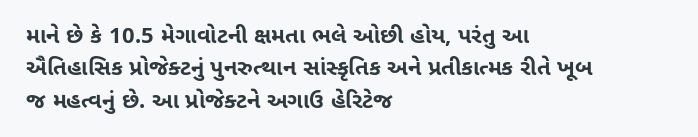માને છે કે 10.5 મેગાવોટની ક્ષમતા ભલે ઓછી હોય, પરંતુ આ ઐતિહાસિક પ્રોજેક્ટનું પુનરુત્થાન સાંસ્કૃતિક અને પ્રતીકાત્મક રીતે ખૂબ જ મહત્વનું છે. આ પ્રોજેક્ટને અગાઉ હેરિટેજ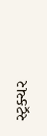સ્ટ્રક્ચર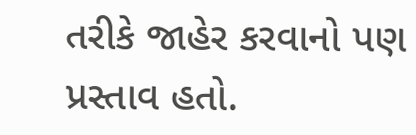તરીકે જાહેર કરવાનો પણ પ્રસ્તાવ હતો.